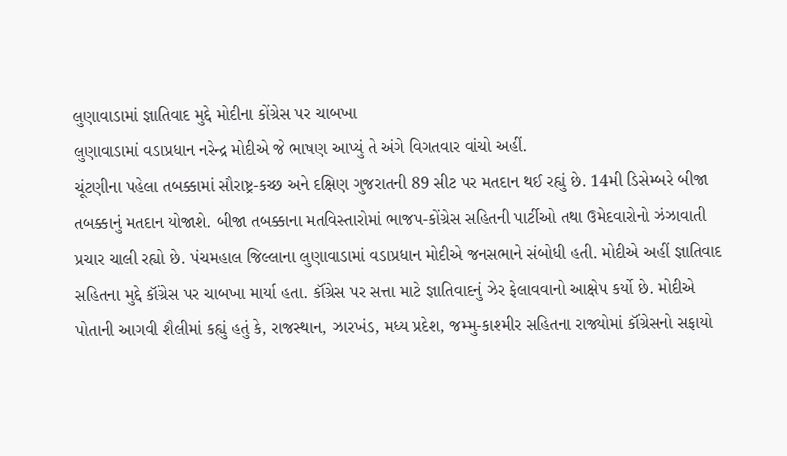લુણાવાડામાં જ્ઞાતિવાદ મુદ્દે મોદીના કોંગ્રેસ પર ચાબખા
લુણાવાડામાં વડાપ્રધાન નરેન્દ્ર મોદીએ જે ભાષણ આપ્યું તે અંગે વિગતવાર વાંચો અહીં.
ચૂંટણીના પહેલા તબક્કામાં સૌરાષ્ટ્ર-કચ્છ અને દક્ષિણ ગુજરાતની 89 સીટ પર મતદાન થઈ રહ્યું છે. 14મી ડિસેમ્બરે બીજા તબક્કાનું મતદાન યોજાશે. બીજા તબક્કાના મતવિસ્તારોમાં ભાજપ-કોંગ્રેસ સહિતની પાર્ટીઓ તથા ઉમેદવારોનો ઝંઝાવાતી પ્રચાર ચાલી રહ્યો છે. પંચમહાલ જિલ્લાના લુણાવાડામાં વડાપ્રધાન મોદીએ જનસભાને સંબોધી હતી. મોદીએ અહીં જ્ઞાતિવાદ સહિતના મુદ્દે કૉંગ્રેસ પર ચાબખા માર્યા હતા. કૉંગ્રેસ પર સત્તા માટે જ્ઞાતિવાદનું ઝેર ફેલાવવાનો આક્ષેપ કર્યો છે. મોદીએ પોતાની આગવી શૈલીમાં કહ્યું હતું કે, રાજસ્થાન, ઝારખંડ, મધ્ય પ્રદેશ, જમ્મુ-કાશ્મીર સહિતના રાજ્યોમાં કૉંગ્રેસનો સફાયો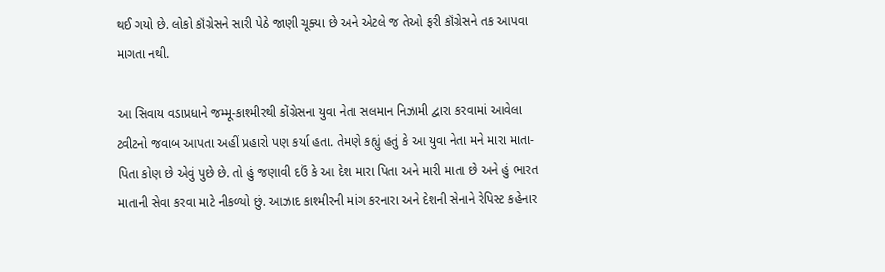થઈ ગયો છે. લોકો કૉંગ્રેસને સારી પેઠે જાણી ચૂક્યા છે અને એટલે જ તેઓ ફરી કૉંગ્રેસને તક આપવા માગતા નથી.

આ સિવાય વડાપ્રધાને જમ્મૂ-કાશ્મીરથી કોંગ્રેસના યુવા નેતા સલમાન નિઝામી દ્વારા કરવામાં આવેલા ટ્વીટનો જવાબ આપતા અહીં પ્રહારો પણ કર્યા હતા. તેમણે કહ્યું હતું કે આ યુવા નેતા મને મારા માતા-પિતા કોણ છે એવું પુછે છે. તો હું જણાવી દઉં કે આ દેશ મારા પિતા અને મારી માતા છે અને હું ભારત માતાની સેવા કરવા માટે નીકળ્યો છું. આઝાદ કાશ્મીરની માંગ કરનારા અને દેશની સેનાને રેપિસ્ટ કહેનાર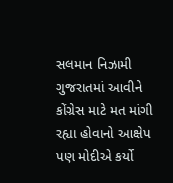સલમાન નિઝામી ગુજરાતમાં આવીને કોંગ્રેસ માટે મત માંગી રહ્યા હોવાનો આક્ષેપ પણ મોદીએ કર્યો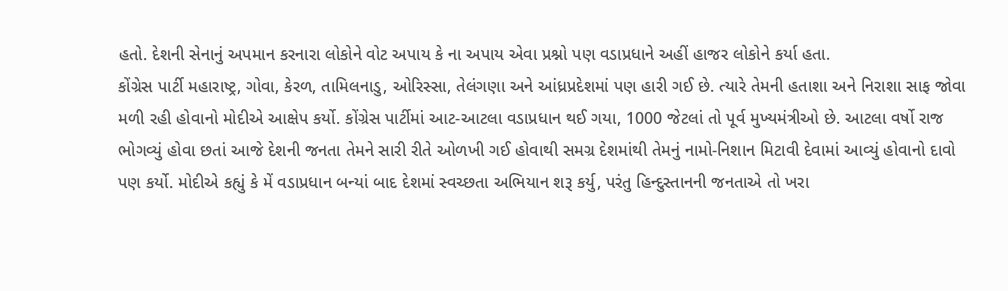હતો. દેશની સેનાનું અપમાન કરનારા લોકોને વોટ અપાય કે ના અપાય એવા પ્રશ્નો પણ વડાપ્રધાને અહીં હાજર લોકોને કર્યા હતા.
કોંગ્રેસ પાર્ટી મહારાષ્ટ્ર, ગોવા, કેરળ, તામિલનાડુ, ઓરિસ્સા, તેલંગણા અને આંધ્રપ્રદેશમાં પણ હારી ગઈ છે. ત્યારે તેમની હતાશા અને નિરાશા સાફ જોવા મળી રહી હોવાનો મોદીએ આક્ષેપ કર્યો. કોંગ્રેસ પાર્ટીમાં આટ-આટલા વડાપ્રધાન થઈ ગયા, 1000 જેટલાં તો પૂર્વ મુખ્યમંત્રીઓ છે. આટલા વર્ષો રાજ ભોગવ્યું હોવા છતાં આજે દેશની જનતા તેમને સારી રીતે ઓળખી ગઈ હોવાથી સમગ્ર દેશમાંથી તેમનું નામો-નિશાન મિટાવી દેવામાં આવ્યું હોવાનો દાવો પણ કર્યો. મોદીએ કહ્યું કે મેં વડાપ્રધાન બન્યાં બાદ દેશમાં સ્વચ્છતા અભિયાન શરૂ કર્યુ, પરંતુ હિન્દુસ્તાનની જનતાએ તો ખરા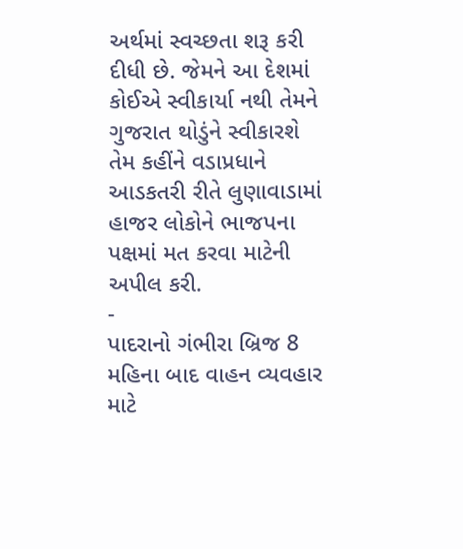અર્થમાં સ્વચ્છતા શરૂ કરી દીધી છે. જેમને આ દેશમાં કોઈએ સ્વીકાર્યા નથી તેમને ગુજરાત થોડુંને સ્વીકારશે તેમ કહીંને વડાપ્રધાને આડકતરી રીતે લુણાવાડામાં હાજર લોકોને ભાજપના પક્ષમાં મત કરવા માટેની અપીલ કરી.
-
પાદરાનો ગંભીરા બ્રિજ 8 મહિના બાદ વાહન વ્યવહાર માટે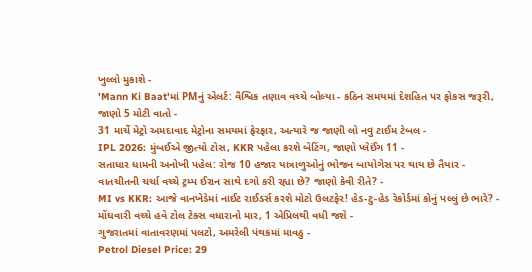ખુલ્લો મુકાશે -
'Mann Ki Baat'માં PMનું એલર્ટ: વૈશ્વિક તણાવ વચ્ચે બોલ્યા - કઠિન સમયમાં દેશહિત પર ફોકસ જરૂરી, જાણો 5 મોટી વાતો -
31 માર્ચે મેટ્રો અમદાવાદ મેટ્રોના સમયમાં ફેરફાર, અત્યારે જ જાણી લો નવુ ટાઈમ ટેબલ -
IPL 2026: મુંબઈએ જીત્યો ટોસ, KKR પહેલા કરશે બેટિંગ, જાણો પ્લેઈંગ 11 -
સતાધાર ધામની અનોખી પહેલ: રોજ 10 હજાર યાત્રાળુઓનું ભોજન બાયોગેસ પર થાય છે તૈયાર -
વાતચીતની ચર્ચા વચ્ચે ટ્રમ્પ ઈરાન સાથે દગો કરી રહ્યા છે? જાણો કેવી રીતે? -
MI vs KKR: આજે વાનખેડેમાં નાઈટ રાઈડર્સ કરશે મોટો ઉલટફેર! હેડ-ટુ-હેડ રેકોર્ડમાં કોનું પલ્લું છે ભારે? -
મોંઘવારી વચ્ચે હવે ટોલ ટેક્સ વધારાનો માર, 1 એપ્રિલથી વધી જશે -
ગુજરાતમાં વાતાવરણમાં પલટો, અમરેલી પંથકમાં માવઠુ -
Petrol Diesel Price: 29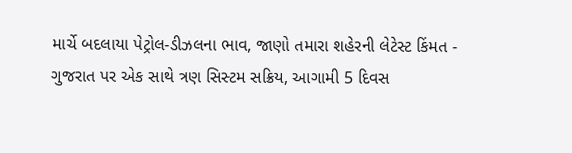માર્ચે બદલાયા પેટ્રોલ-ડીઝલના ભાવ, જાણો તમારા શહેરની લેટેસ્ટ કિંમત -
ગુજરાત પર એક સાથે ત્રણ સિસ્ટમ સક્રિય, આગામી 5 દિવસ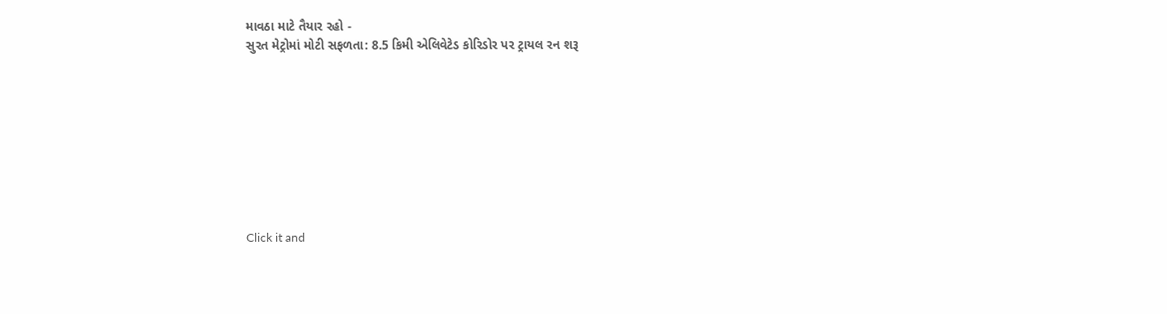માવઠા માટે તૈયાર રહો -
સુરત મેટ્રોમાં મોટી સફળતા: 8.5 કિમી એલિવેટેડ કોરિડોર પર ટ્રાયલ રન શરૂ









Click it and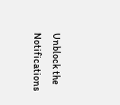Unblock the Notifications